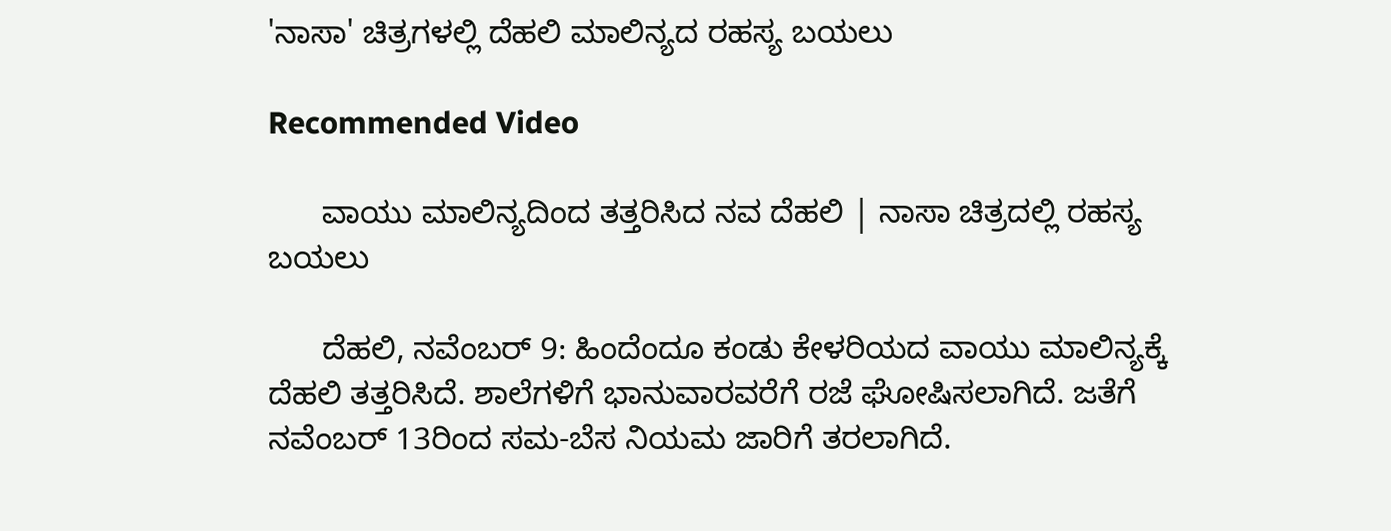'ನಾಸಾ' ಚಿತ್ರಗಳಲ್ಲಿ ದೆಹಲಿ ಮಾಲಿನ್ಯದ ರಹಸ್ಯ ಬಯಲು

Recommended Video

      ವಾಯು ಮಾಲಿನ್ಯದಿಂದ ತತ್ತರಿಸಿದ ನವ ದೆಹಲಿ | ನಾಸಾ ಚಿತ್ರದಲ್ಲಿ ರಹಸ್ಯ ಬಯಲು

      ದೆಹಲಿ, ನವೆಂಬರ್ 9: ಹಿಂದೆಂದೂ ಕಂಡು ಕೇಳರಿಯದ ವಾಯು ಮಾಲಿನ್ಯಕ್ಕೆ ದೆಹಲಿ ತತ್ತರಿಸಿದೆ. ಶಾಲೆಗಳಿಗೆ ಭಾನುವಾರವರೆಗೆ ರಜೆ ಘೋಷಿಸಲಾಗಿದೆ. ಜತೆಗೆ ನವೆಂಬರ್ 13ರಿಂದ ಸಮ-ಬೆಸ ನಿಯಮ ಜಾರಿಗೆ ತರಲಾಗಿದೆ.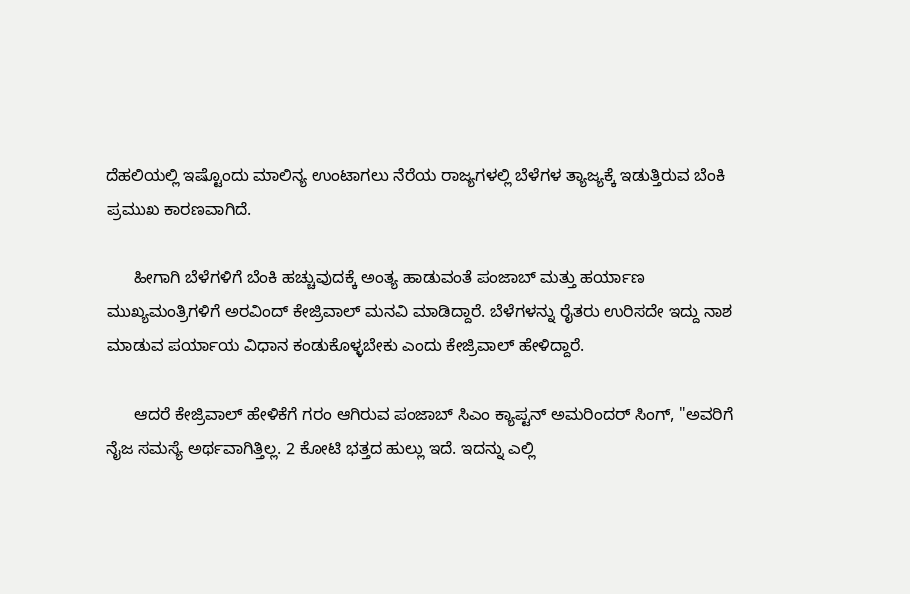ದೆಹಲಿಯಲ್ಲಿ ಇಷ್ಟೊಂದು ಮಾಲಿನ್ಯ ಉಂಟಾಗಲು ನೆರೆಯ ರಾಜ್ಯಗಳಲ್ಲಿ ಬೆಳೆಗಳ ತ್ಯಾಜ್ಯಕ್ಕೆ ಇಡುತ್ತಿರುವ ಬೆಂಕಿ ಪ್ರಮುಖ ಕಾರಣವಾಗಿದೆ.

      ಹೀಗಾಗಿ ಬೆಳೆಗಳಿಗೆ ಬೆಂಕಿ ಹಚ್ಚುವುದಕ್ಕೆ ಅಂತ್ಯ ಹಾಡುವಂತೆ ಪಂಜಾಬ್ ಮತ್ತು ಹರ್ಯಾಣ ಮುಖ್ಯಮಂತ್ರಿಗಳಿಗೆ ಅರವಿಂದ್ ಕೇಜ್ರಿವಾಲ್ ಮನವಿ ಮಾಡಿದ್ದಾರೆ. ಬೆಳೆಗಳನ್ನು ರೈತರು ಉರಿಸದೇ ಇದ್ದು ನಾಶ ಮಾಡುವ ಪರ್ಯಾಯ ವಿಧಾನ ಕಂಡುಕೊಳ್ಳಬೇಕು ಎಂದು ಕೇಜ್ರಿವಾಲ್ ಹೇಳಿದ್ದಾರೆ.

      ಆದರೆ ಕೇಜ್ರಿವಾಲ್ ಹೇಳಿಕೆಗೆ ಗರಂ ಆಗಿರುವ ಪಂಜಾಬ್ ಸಿಎಂ ಕ್ಯಾಪ್ಟನ್ ಅಮರಿಂದರ್ ಸಿಂಗ್, "ಅವರಿಗೆ ನೈಜ ಸಮಸ್ಯೆ ಅರ್ಥವಾಗಿತ್ತಿಲ್ಲ. 2 ಕೋಟಿ ಭತ್ತದ ಹುಲ್ಲು ಇದೆ. ಇದನ್ನು ಎಲ್ಲಿ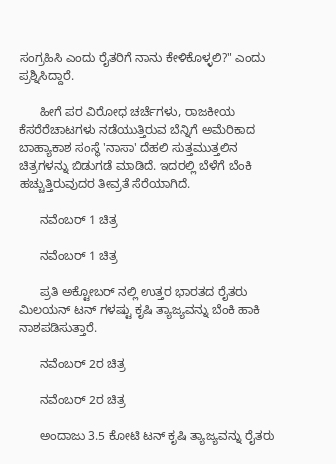ಸಂಗ್ರಹಿಸಿ ಎಂದು ರೈತರಿಗೆ ನಾನು ಕೇಳಿಕೊಳ್ಳಲಿ?" ಎಂದು ಪ್ರಶ್ನಿಸಿದ್ದಾರೆ.

      ಹೀಗೆ ಪರ ವಿರೋಧ ಚರ್ಚೆಗಳು, ರಾಜಕೀಯ ಕೆಸರೆರೆಚಾಟಗಳು ನಡೆಯುತ್ತಿರುವ ಬೆನ್ನಿಗೆ ಅಮೆರಿಕಾದ ಬಾಹ್ಯಾಕಾಶ ಸಂಸ್ಥೆ 'ನಾಸಾ' ದೆಹಲಿ ಸುತ್ತಮುತ್ತಲಿನ ಚಿತ್ರಗಳನ್ನು ಬಿಡುಗಡೆ ಮಾಡಿದೆ. ಇದರಲ್ಲಿ ಬೆಳೆಗೆ ಬೆಂಕಿ ಹಚ್ಚುತ್ತಿರುವುದರ ತೀವ್ರತೆ ಸೆರೆಯಾಗಿದೆ.

      ನವೆಂಬರ್ 1 ಚಿತ್ರ

      ನವೆಂಬರ್ 1 ಚಿತ್ರ

      ಪ್ರತಿ ಅಕ್ಟೋಬರ್ ನಲ್ಲಿ ಉತ್ತರ ಭಾರತದ ರೈತರು ಮಿಲಯನ್ ಟನ್ ಗಳಷ್ಟು ಕೃಷಿ ತ್ಯಾಜ್ಯವನ್ನು ಬೆಂಕಿ ಹಾಕಿ ನಾಶಪಡಿಸುತ್ತಾರೆ.

      ನವೆಂಬರ್ 2ರ ಚಿತ್ರ

      ನವೆಂಬರ್ 2ರ ಚಿತ್ರ

      ಅಂದಾಜು 3.5 ಕೋಟಿ ಟನ್ ಕೃಷಿ ತ್ಯಾಜ್ಯವನ್ನು ರೈತರು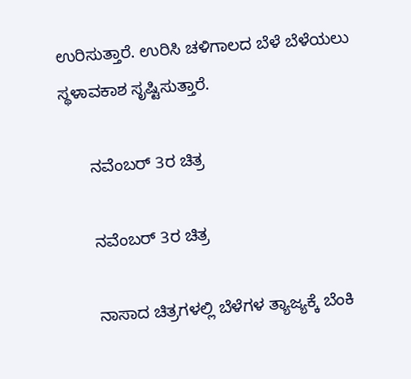ಉರಿಸುತ್ತಾರೆ. ಉರಿಸಿ ಚಳಿಗಾಲದ ಬೆಳೆ ಬೆಳೆಯಲು ಸ್ಥಳಾವಕಾಶ ಸೃಷ್ಟಿಸುತ್ತಾರೆ.

      ನವೆಂಬರ್ 3ರ ಚಿತ್ರ

      ನವೆಂಬರ್ 3ರ ಚಿತ್ರ

      ನಾಸಾದ ಚಿತ್ರಗಳಲ್ಲಿ ಬೆಳೆಗಳ ತ್ಯಾಜ್ಯಕ್ಕೆ ಬೆಂಕಿ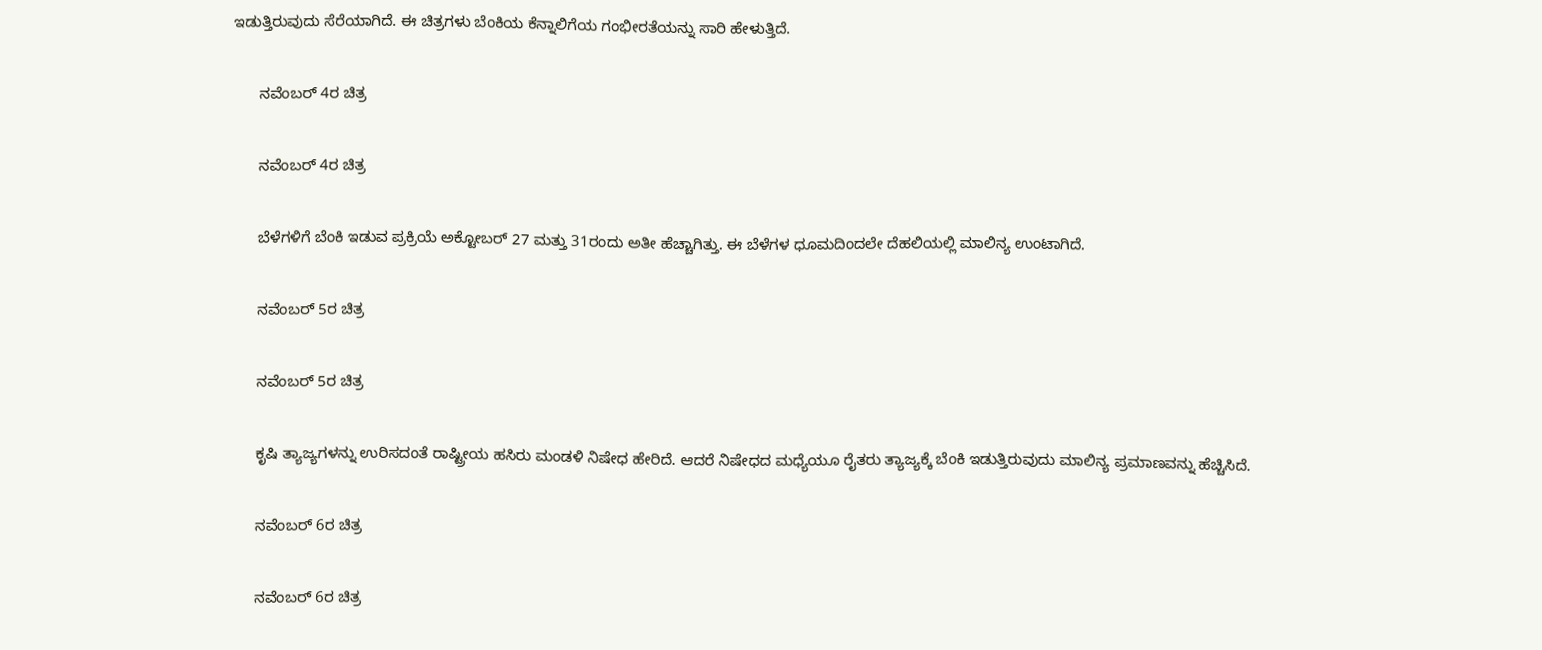ಇಡುತ್ತಿರುವುದು ಸೆರೆಯಾಗಿದೆ. ಈ ಚಿತ್ರಗಳು ಬೆಂಕಿಯ ಕೆನ್ನಾಲಿಗೆಯ ಗಂಭೀರತೆಯನ್ನು ಸಾರಿ ಹೇಳುತ್ತಿದೆ.

      ನವೆಂಬರ್ 4ರ ಚಿತ್ರ

      ನವೆಂಬರ್ 4ರ ಚಿತ್ರ

      ಬೆಳೆಗಳಿಗೆ ಬೆಂಕಿ ಇಡುವ ಪ್ರಕ್ರಿಯೆ ಅಕ್ಟೋಬರ್ 27 ಮತ್ತು 31ರಂದು ಅತೀ ಹೆಚ್ಚಾಗಿತ್ತು. ಈ ಬೆಳೆಗಳ ಧೂಮದಿಂದಲೇ ದೆಹಲಿಯಲ್ಲಿ ಮಾಲಿನ್ಯ ಉಂಟಾಗಿದೆ.

      ನವೆಂಬರ್ 5ರ ಚಿತ್ರ

      ನವೆಂಬರ್ 5ರ ಚಿತ್ರ

      ಕೃಷಿ ತ್ಯಾಜ್ಯಗಳನ್ನು ಉರಿಸದಂತೆ ರಾಷ್ಟ್ರೀಯ ಹಸಿರು ಮಂಡಳಿ ನಿಷೇಧ ಹೇರಿದೆ. ಆದರೆ ನಿಷೇಧದ ಮಧ್ಯೆಯೂ ರೈತರು ತ್ಯಾಜ್ಯಕ್ಕೆ ಬೆಂಕಿ ಇಡುತ್ತಿರುವುದು ಮಾಲಿನ್ಯ ಪ್ರಮಾಣವನ್ನು ಹೆಚ್ಚಿಸಿದೆ.

      ನವೆಂಬರ್ 6ರ ಚಿತ್ರ

      ನವೆಂಬರ್ 6ರ ಚಿತ್ರ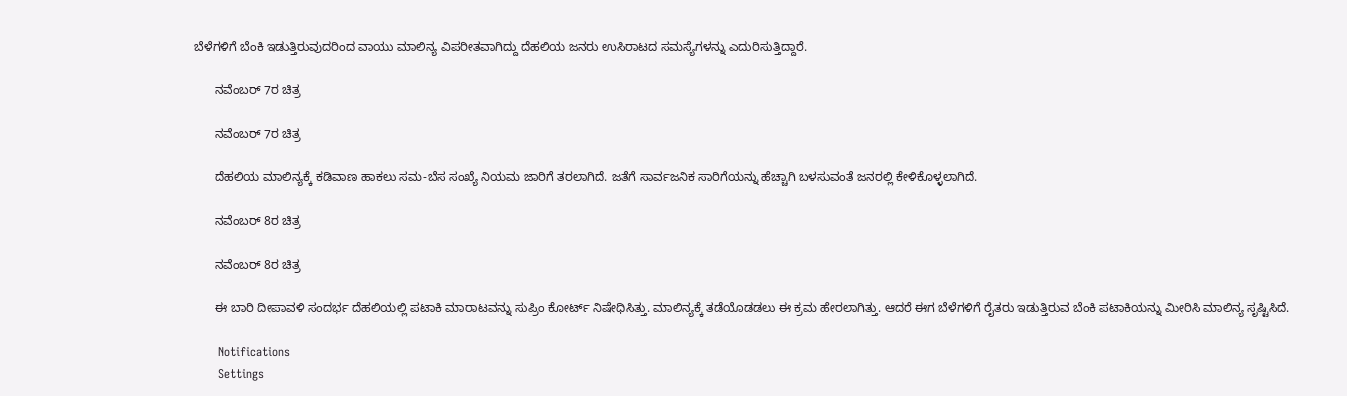ಬೆಳೆಗಳಿಗೆ ಬೆಂಕಿ ಇಡುತ್ತಿರುವುದರಿಂದ ವಾಯು ಮಾಲಿನ್ಯ ವಿಪರೀತವಾಗಿದ್ದು ದೆಹಲಿಯ ಜನರು ಉಸಿರಾಟದ ಸಮಸ್ಯೆಗಳನ್ನು ಎದುರಿಸುತ್ತಿದ್ದಾರೆ.

      ನವೆಂಬರ್ 7ರ ಚಿತ್ರ

      ನವೆಂಬರ್ 7ರ ಚಿತ್ರ

      ದೆಹಲಿಯ ಮಾಲಿನ್ಯಕ್ಕೆ ಕಡಿವಾಣ ಹಾಕಲು ಸಮ-ಬೆಸ ಸಂಖ್ಯೆ ನಿಯಮ ಜಾರಿಗೆ ತರಲಾಗಿದೆ. ಜತೆಗೆ ಸಾರ್ವಜನಿಕ ಸಾರಿಗೆಯನ್ನು ಹೆಚ್ಚಾಗಿ ಬಳಸುವಂತೆ ಜನರಲ್ಲಿ ಕೇಳಿಕೊಳ್ಳಲಾಗಿದೆ.

      ನವೆಂಬರ್ 8ರ ಚಿತ್ರ

      ನವೆಂಬರ್ 8ರ ಚಿತ್ರ

      ಈ ಬಾರಿ ದೀಪಾವಳಿ ಸಂದರ್ಭ ದೆಹಲಿಯಲ್ಲಿ ಪಟಾಕಿ ಮಾರಾಟವನ್ನು ಸುಪ್ರಿಂ ಕೋರ್ಟ್ ನಿಷೇಧಿಸಿತ್ತು. ಮಾಲಿನ್ಯಕ್ಕೆ ತಡೆಯೊಡಡಲು ಈ ಕ್ರಮ ಹೇರಲಾಗಿತ್ತು. ಆದರೆ ಈಗ ಬೆಳೆಗಳಿಗೆ ರೈತರು ಇಡುತ್ತಿರುವ ಬೆಂಕಿ ಪಟಾಕಿಯನ್ನು ಮೀರಿಸಿ ಮಾಲಿನ್ಯ ಸೃಷ್ಟಿಸಿದೆ.

      Notifications
      Settings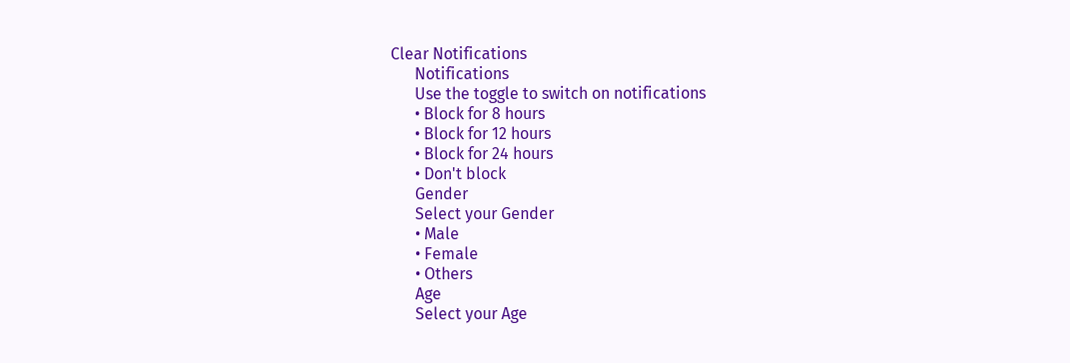Clear Notifications
      Notifications
      Use the toggle to switch on notifications
      • Block for 8 hours
      • Block for 12 hours
      • Block for 24 hours
      • Don't block
      Gender
      Select your Gender
      • Male
      • Female
      • Others
      Age
      Select your Age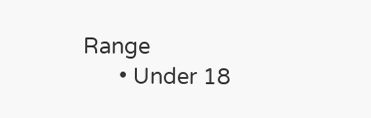Range
      • Under 18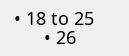• 18 to 25
      • 26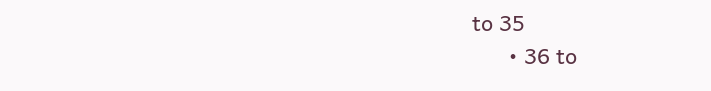to 35
      • 36 to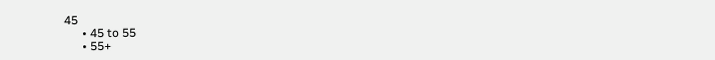45
      • 45 to 55
      • 55+